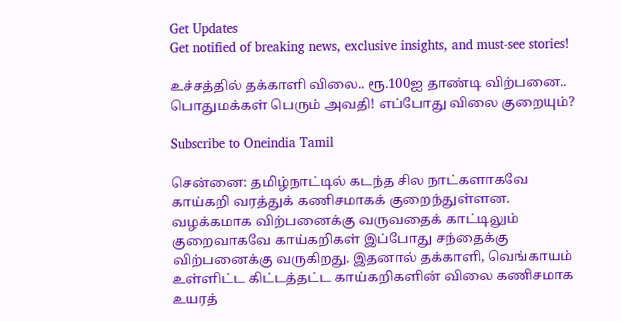Get Updates
Get notified of breaking news, exclusive insights, and must-see stories!

உச்சத்தில் தக்காளி விலை.. ரூ.100ஐ தாண்டி விற்பனை.. பொதுமக்கள் பெரும் அவதி! எப்போது விலை குறையும்?

Subscribe to Oneindia Tamil

சென்னை: தமிழ்நாட்டில் கடந்த சில நாட்களாகவே காய்கறி வரத்துக் கணிசமாகக் குறைந்துள்ளன. வழக்கமாக விற்பனைக்கு வருவதைக் காட்டிலும் குறைவாகவே காய்கறிகள் இப்போது சந்தைக்கு விற்பனைக்கு வருகிறது. இதனால் தக்காளி, வெங்காயம் உள்ளிட்ட கிட்டத்தட்ட காய்கறிகளின் விலை கணிசமாக உயரத்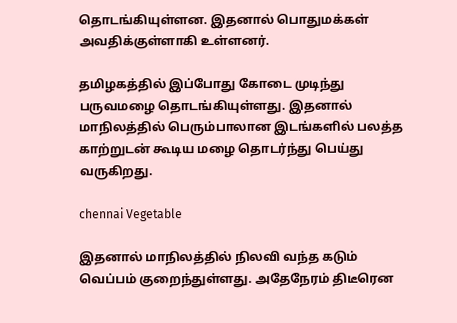தொடங்கியுள்ளன. இதனால் பொதுமக்கள் அவதிக்குள்ளாகி உள்ளனர்.

தமிழகத்தில் இப்போது கோடை முடிந்து பருவமழை தொடங்கியுள்ளது. இதனால் மாநிலத்தில் பெரும்பாலான இடங்களில் பலத்த காற்றுடன் கூடிய மழை தொடர்ந்து பெய்து வருகிறது.

chennai Vegetable

இதனால் மாநிலத்தில் நிலவி வந்த கடும் வெப்பம் குறைந்துள்ளது. அதேநேரம் திடீரென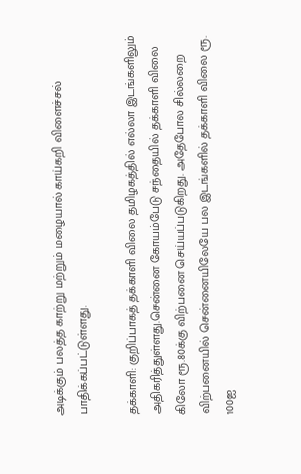அடிக்கும் பலத்த காற்று மற்றும் மழையால் காய்கறி விளைச்சல் பாதிக்கப்பட்டுள்ளது.

தக்காளி: குறிப்பாகத் தக்காளி விலை தமிழகத்தில் எல்லா இடங்களிலும் அதிகரித்துள்ளது.சென்னை கோயம்பேடு சந்தையில் தக்காளி விலை கிலோ ரூ.80க்கு விற்பனை செய்யப்படுகிறது. அதேபோல சில்லறை விற்பனையில் சென்னையிலேயே பல இடங்களில் தக்காளி விலை ரூ. 100ஐ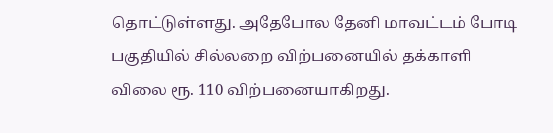தொட்டுள்ளது. அதேபோல தேனி மாவட்டம் போடி பகுதியில் சில்லறை விற்பனையில் தக்காளி விலை ரூ. 110 விற்பனையாகிறது.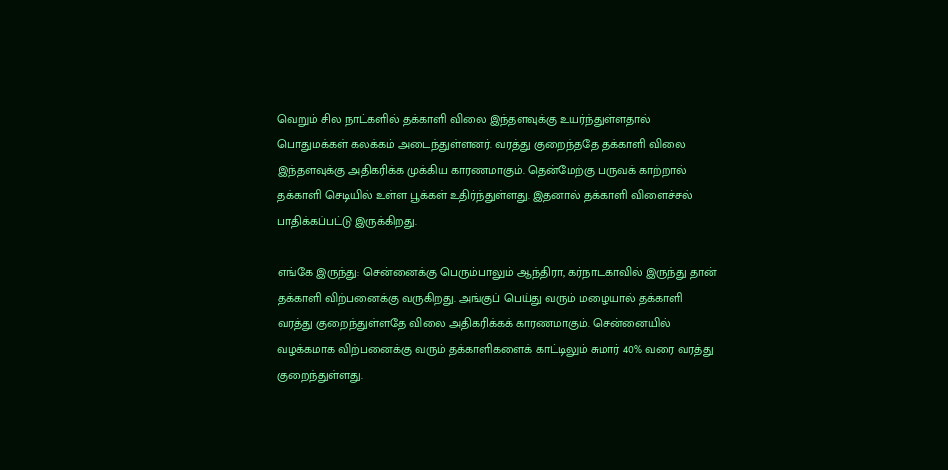வெறும் சில நாட்களில் தக்காளி விலை இந்தளவுக்கு உயர்ந்துள்ளதால் பொதுமக்கள் கலக்கம் அடைந்துள்ளனர். வரத்து குறைந்ததே தக்காளி விலை இந்தளவுக்கு அதிகரிக்க முக்கிய காரணமாகும். தென்மேற்கு பருவக் காற்றால் தக்காளி செடியில் உள்ள பூக்கள் உதிர்ந்துள்ளது. இதனால் தக்காளி விளைச்சல் பாதிக்கப்பட்டு இருக்கிறது.

எங்கே இருந்து: சென்னைக்கு பெரும்பாலும் ஆந்திரா, கர்நாடகாவில் இருந்து தான் தக்காளி விற்பனைக்கு வருகிறது. அங்குப் பெய்து வரும் மழையால் தக்காளி வரத்து குறைந்துள்ளதே விலை அதிகரிக்கக் காரணமாகும். சென்னையில் வழக்கமாக விற்பனைக்கு வரும் தக்காளிகளைக் காட்டிலும் சுமார் 40% வரை வரத்து குறைந்துள்ளது.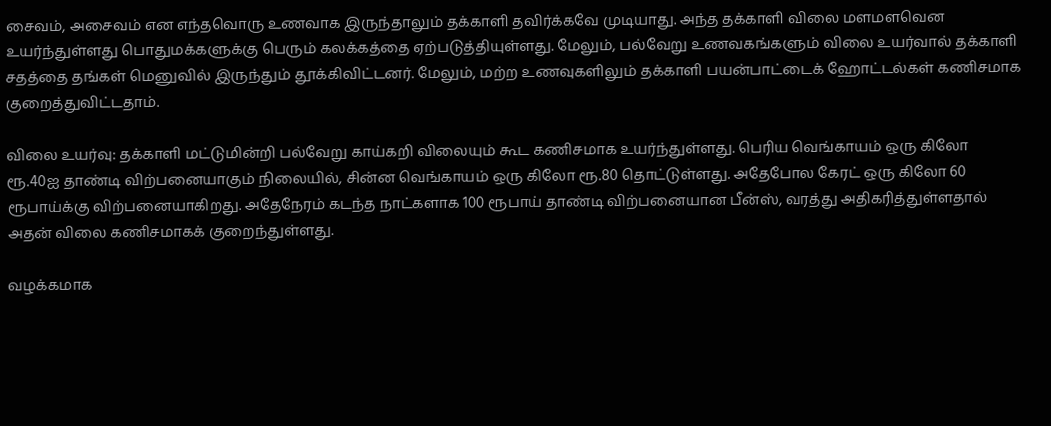சைவம், அசைவம் என எந்தவொரு உணவாக இருந்தாலும் தக்காளி தவிர்க்கவே முடியாது. அந்த தக்காளி விலை மளமளவென உயர்ந்துள்ளது பொதுமக்களுக்கு பெரும் கலக்கத்தை ஏற்படுத்தியுள்ளது. மேலும், பல்வேறு உணவகங்களும் விலை உயர்வால் தக்காளி சதத்தை தங்கள் மெனுவில் இருந்தும் தூக்கிவிட்டனர். மேலும், மற்ற உணவுகளிலும் தக்காளி பயன்பாட்டைக் ஹோட்டல்கள் கணிசமாக குறைத்துவிட்டதாம்.

விலை உயர்வு: தக்காளி மட்டுமின்றி பல்வேறு காய்கறி விலையும் கூட கணிசமாக உயர்ந்துள்ளது. பெரிய வெங்காயம் ஒரு கிலோ ரூ.40ஐ தாண்டி விற்பனையாகும் நிலையில், சின்ன வெங்காயம் ஒரு கிலோ ரூ.80 தொட்டுள்ளது. அதேபோல கேரட் ஒரு கிலோ 60 ரூபாய்க்கு விற்பனையாகிறது. அதேநேரம் கடந்த நாட்களாக 100 ரூபாய் தாண்டி விற்பனையான பீன்ஸ், வரத்து அதிகரித்துள்ளதால் அதன் விலை கணிசமாகக் குறைந்துள்ளது.

வழக்கமாக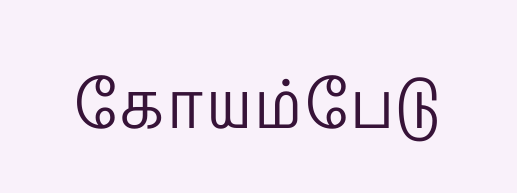கோயம்பேடு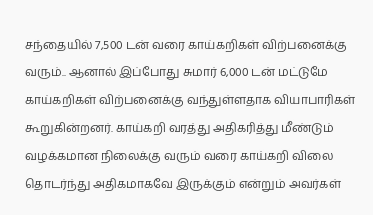சந்தையில் 7,500 டன் வரை காய்கறிகள் விற்பனைக்கு வரும்.. ஆனால் இப்போது சுமார் 6,000 டன் மட்டுமே காய்கறிகள் விற்பனைக்கு வந்துள்ளதாக வியாபாரிகள் கூறுகின்றனர். காய்கறி வரத்து அதிகரித்து மீண்டும் வழக்கமான நிலைக்கு வரும் வரை காய்கறி விலை தொடர்ந்து அதிகமாகவே இருக்கும் என்றும் அவர்கள்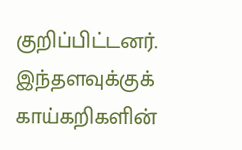குறிப்பிட்டனர். இந்தளவுக்குக் காய்கறிகளின்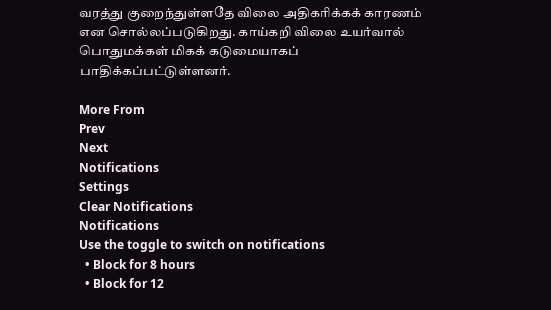வரத்து குறைந்துள்ளதே விலை அதிகரிக்கக் காரணம் என சொல்லப்படுகிறது. காய்கறி விலை உயர்வால் பொதுமக்கள் மிகக் கடுமையாகப் பாதிக்கப்பட்டுள்ளனர்.

More From
Prev
Next
Notifications
Settings
Clear Notifications
Notifications
Use the toggle to switch on notifications
  • Block for 8 hours
  • Block for 12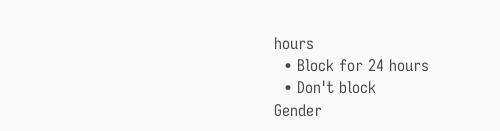hours
  • Block for 24 hours
  • Don't block
Gender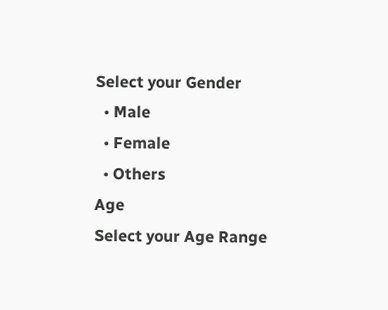Select your Gender
  • Male
  • Female
  • Others
Age
Select your Age Range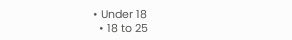• Under 18
  • 18 to 25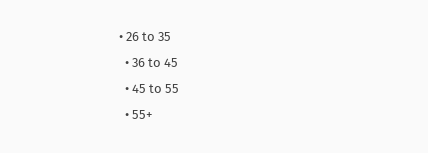• 26 to 35
  • 36 to 45
  • 45 to 55
  • 55+